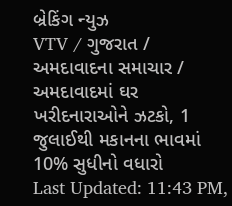બ્રેકિંગ ન્યુઝ
VTV / ગુજરાત / અમદાવાદના સમાચાર / અમદાવાદમાં ઘર ખરીદનારાઓને ઝટકો, 1 જુલાઈથી મકાનના ભાવમાં 10% સુધીનો વધારો
Last Updated: 11:43 PM,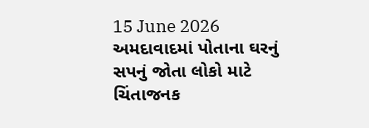15 June 2026
અમદાવાદમાં પોતાના ઘરનું સપનું જોતા લોકો માટે ચિંતાજનક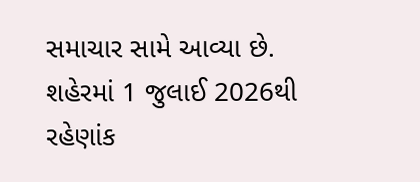સમાચાર સામે આવ્યા છે. શહેરમાં 1 જુલાઈ 2026થી રહેણાંક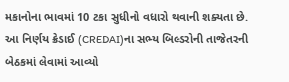મકાનોના ભાવમાં 10 ટકા સુધીનો વધારો થવાની શક્યતા છે. આ નિર્ણય ક્રેડાઈ (CREDAI)ના સભ્ય બિલ્ડરોની તાજેતરની બેઠકમાં લેવામાં આવ્યો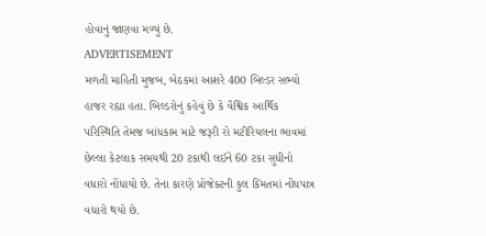હોવાનું જાણવા મળ્યું છે.
ADVERTISEMENT
મળતી માહિતી મુજબ, બેઠકમાં આશરે 400 બિલ્ડર સભ્યો હાજર રહ્યા હતા. બિલ્ડરોનું કહેવું છે કે વૈશ્વિક આર્થિક પરિસ્થિતિ તેમજ બાંધકામ માટે જરૂરી રો મટીરિયલના ભાવમાં છેલ્લા કેટલાક સમયથી 20 ટકાથી લઈને 60 ટકા સુધીનો વધારો નોંધાયો છે. તેના કારણે પ્રોજેક્ટની કુલ કિંમતમાં નોંધપાત્ર વધારો થયો છે.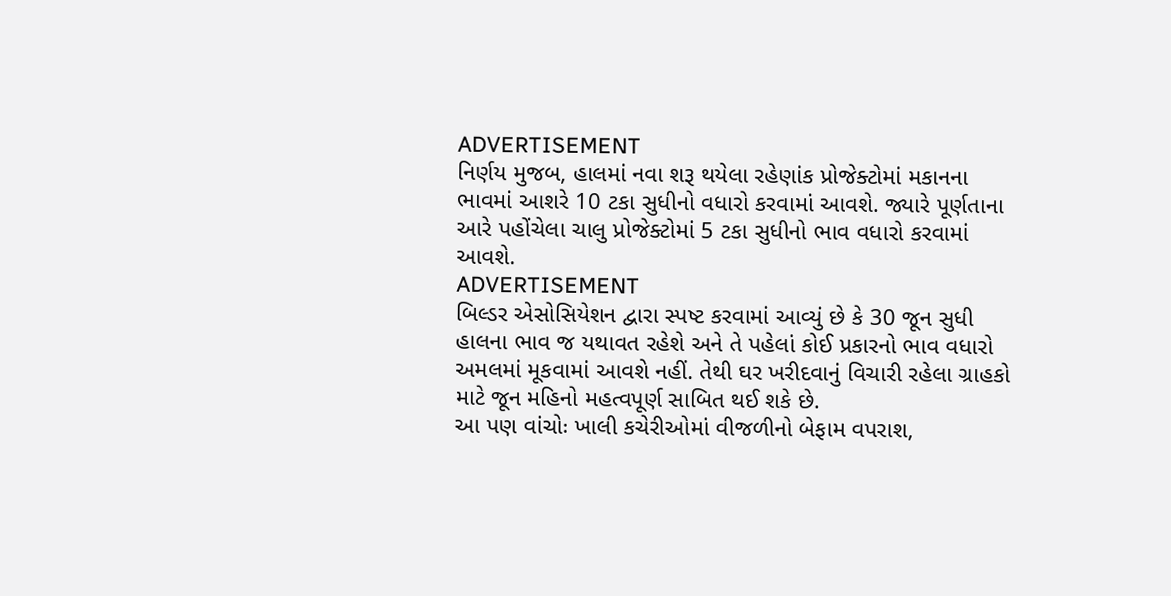ADVERTISEMENT
નિર્ણય મુજબ, હાલમાં નવા શરૂ થયેલા રહેણાંક પ્રોજેક્ટોમાં મકાનના ભાવમાં આશરે 10 ટકા સુધીનો વધારો કરવામાં આવશે. જ્યારે પૂર્ણતાના આરે પહોંચેલા ચાલુ પ્રોજેક્ટોમાં 5 ટકા સુધીનો ભાવ વધારો કરવામાં આવશે.
ADVERTISEMENT
બિલ્ડર એસોસિયેશન દ્વારા સ્પષ્ટ કરવામાં આવ્યું છે કે 30 જૂન સુધી હાલના ભાવ જ યથાવત રહેશે અને તે પહેલાં કોઈ પ્રકારનો ભાવ વધારો અમલમાં મૂકવામાં આવશે નહીં. તેથી ઘર ખરીદવાનું વિચારી રહેલા ગ્રાહકો માટે જૂન મહિનો મહત્વપૂર્ણ સાબિત થઈ શકે છે.
આ પણ વાંચોઃ ખાલી કચેરીઓમાં વીજળીનો બેફામ વપરાશ,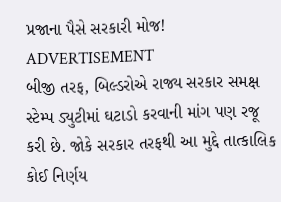પ્રજાના પૈસે સરકારી મોજ!
ADVERTISEMENT
બીજી તરફ, બિલ્ડરોએ રાજ્ય સરકાર સમક્ષ સ્ટેમ્પ ડ્યુટીમાં ઘટાડો કરવાની માંગ પણ રજૂ કરી છે. જોકે સરકાર તરફથી આ મુદ્દે તાત્કાલિક કોઈ નિર્ણય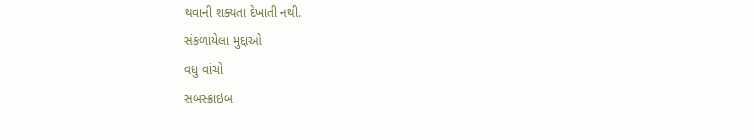થવાની શક્યતા દેખાતી નથી.
સંકળાયેલા મુદ્દાઓ
વધુ વાંચો
સબસ્ક્રાઇબ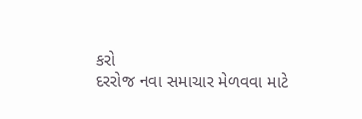કરો
દરરોજ નવા સમાચાર મેળવવા માટે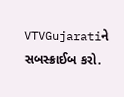VTVGujaratiને સબસ્ક્રાઈબ કરો.